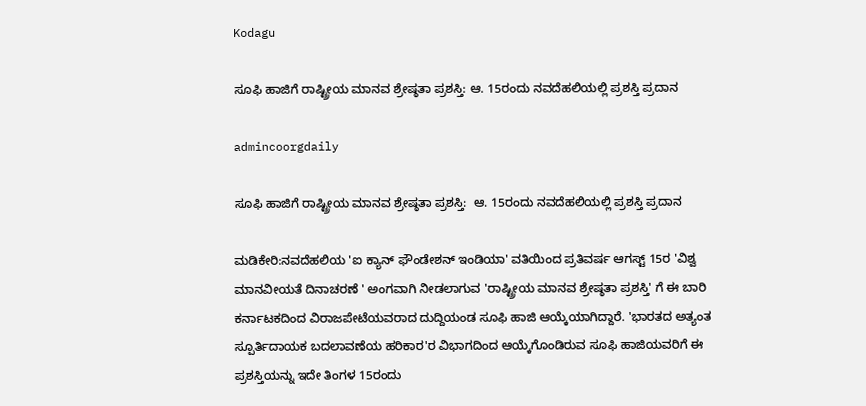Kodagu

ಸೂಫಿ ಹಾಜಿಗೆ ರಾಷ್ಟ್ರೀಯ ಮಾನವ ಶ್ರೇಷ್ಠತಾ ಪ್ರಶಸ್ತಿ: ಆ. 15ರಂದು ನವದೆಹಲಿಯಲ್ಲಿ ಪ್ರಶಸ್ತಿ ಪ್ರದಾನ

admincoorgdaily

ಸೂಫಿ ಹಾಜಿಗೆ ರಾಷ್ಟ್ರೀಯ ಮಾನವ ಶ್ರೇಷ್ಠತಾ ಪ್ರಶಸ್ತಿ:  ಆ. 15ರಂದು ನವದೆಹಲಿಯಲ್ಲಿ ಪ್ರಶಸ್ತಿ ಪ್ರದಾನ

ಮಡಿಕೇರಿ:ನವದೆಹಲಿಯ 'ಐ ಕ್ಯಾನ್ ಫೌಂಡೇಶನ್ ಇಂಡಿಯಾ' ವತಿಯಿಂದ ಪ್ರತಿವರ್ಷ ಆಗಸ್ಟ್ 15ರ 'ವಿಶ್ವ ಮಾನವೀಯತೆ ದಿನಾಚರಣೆ ' ಅಂಗವಾಗಿ ನೀಡಲಾಗುವ 'ರಾಷ್ಟ್ರೀಯ ಮಾನವ ಶ್ರೇಷ್ಠತಾ ಪ್ರಶಸ್ತಿ' ಗೆ ಈ ಬಾರಿ ಕರ್ನಾಟಕದಿಂದ ವಿರಾಜಪೇಟೆಯವರಾದ ದುದ್ದಿಯಂಡ ಸೂಫಿ ಹಾಜಿ ಆಯ್ಕೆಯಾಗಿದ್ದಾರೆ. 'ಭಾರತದ ಅತ್ಯಂತ ಸ್ಪೂರ್ತಿದಾಯಕ ಬದಲಾವಣೆಯ ಹರಿಕಾರ'ರ ವಿಭಾಗದಿಂದ ಆಯ್ಕೆಗೊಂಡಿರುವ ಸೂಫಿ ಹಾಜಿಯವರಿಗೆ ಈ ಪ್ರಶಸ್ತಿಯನ್ನು ಇದೇ ತಿಂಗಳ 15ರಂದು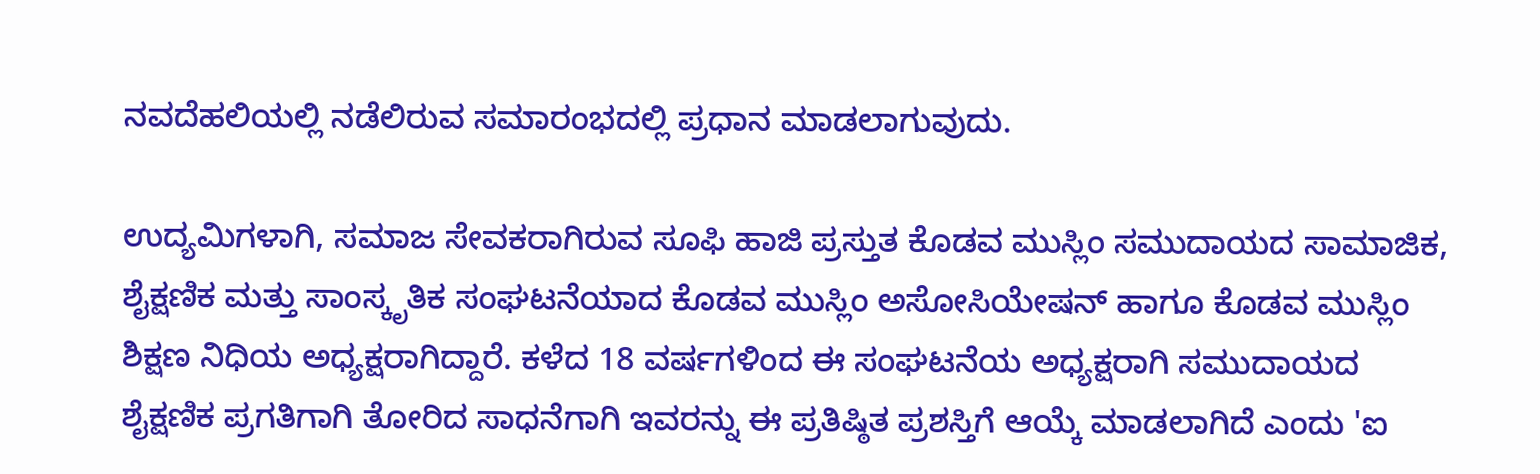ನವದೆಹಲಿಯಲ್ಲಿ ನಡೆಲಿರುವ ಸಮಾರಂಭದಲ್ಲಿ ಪ್ರಧಾನ ಮಾಡಲಾಗುವುದು.

ಉದ್ಯಮಿಗಳಾಗಿ, ಸಮಾಜ ಸೇವಕರಾಗಿರುವ ಸೂಫಿ ಹಾಜಿ ಪ್ರಸ್ತುತ ಕೊಡವ ಮುಸ್ಲಿಂ ಸಮುದಾಯದ ಸಾಮಾಜಿಕ, ಶೈಕ್ಷಣಿಕ ಮತ್ತು ಸಾಂಸ್ಕೃತಿಕ ಸಂಘಟನೆಯಾದ ಕೊಡವ ಮುಸ್ಲಿಂ ಅಸೋಸಿಯೇಷನ್ ಹಾಗೂ ಕೊಡವ ಮುಸ್ಲಿಂ ಶಿಕ್ಷಣ ನಿಧಿಯ ಅಧ್ಯಕ್ಷರಾಗಿದ್ದಾರೆ. ಕಳೆದ 18 ವರ್ಷಗಳಿಂದ ಈ ಸಂಘಟನೆಯ ಅಧ್ಯಕ್ಷರಾಗಿ ಸಮುದಾಯದ ಶೈಕ್ಷಣಿಕ ಪ್ರಗತಿಗಾಗಿ ತೋರಿದ ಸಾಧನೆಗಾಗಿ ಇವರನ್ನು ಈ ಪ್ರತಿಷ್ಠಿತ ಪ್ರಶಸ್ತಿಗೆ ಆಯ್ಕೆ ಮಾಡಲಾಗಿದೆ ಎಂದು 'ಐ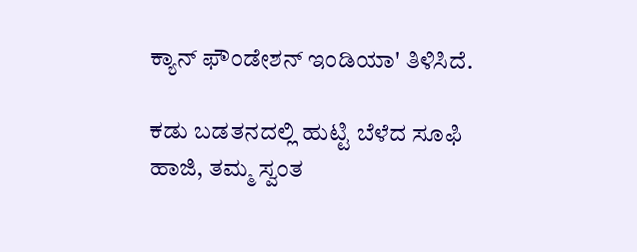ಕ್ಯಾನ್ ಫೌಂಡೇಶನ್ ಇಂಡಿಯಾ' ತಿಳಿಸಿದೆ.

ಕಡು ಬಡತನದಲ್ಲಿ ಹುಟ್ಟಿ ಬೆಳೆದ ಸೂಫಿ ಹಾಜಿ, ತಮ್ಮ ಸ್ವಂತ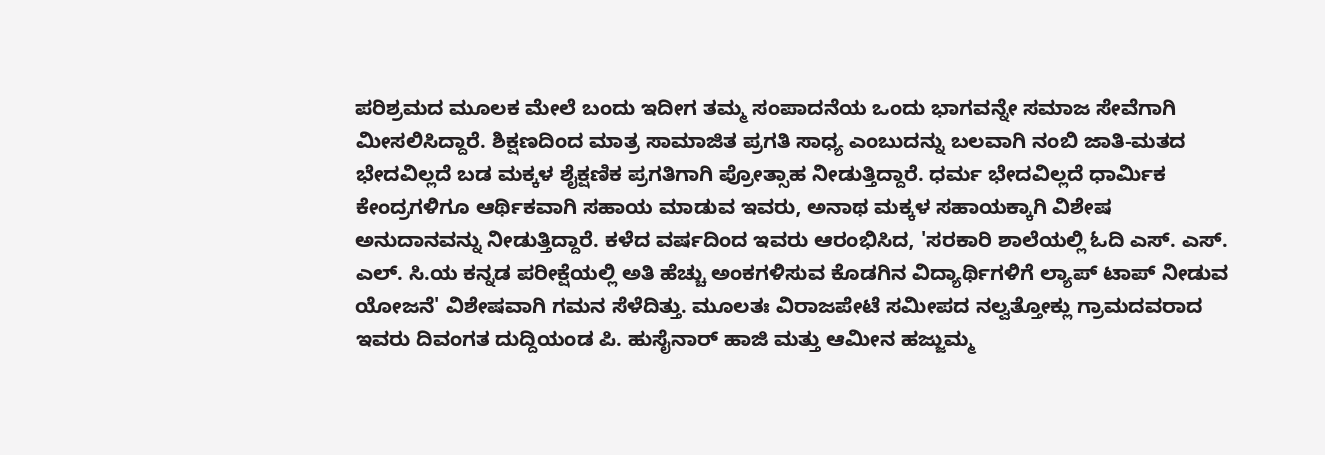ಪರಿಶ್ರಮದ ಮೂಲಕ ಮೇಲೆ ಬಂದು ಇದೀಗ ತಮ್ಮ ಸಂಪಾದನೆಯ ಒಂದು ಭಾಗವನ್ನೇ ಸಮಾಜ ಸೇವೆಗಾಗಿ ಮೀಸಲಿಸಿದ್ದಾರೆ. ಶಿಕ್ಷಣದಿಂದ ಮಾತ್ರ ಸಾಮಾಜಿತ ಪ್ರಗತಿ ಸಾಧ್ಯ ಎಂಬುದನ್ನು ಬಲವಾಗಿ ನಂಬಿ ಜಾತಿ-ಮತದ ಭೇದವಿಲ್ಲದೆ ಬಡ ಮಕ್ಕಳ ಶೈಕ್ಷಣಿಕ ಪ್ರಗತಿಗಾಗಿ ಪ್ರೋತ್ಸಾಹ ನೀಡುತ್ತಿದ್ದಾರೆ. ಧರ್ಮ ಭೇದವಿಲ್ಲದೆ ಧಾರ್ಮಿಕ ಕೇಂದ್ರಗಳಿಗೂ ಆರ್ಥಿಕವಾಗಿ ಸಹಾಯ ಮಾಡುವ ಇವರು, ಅನಾಥ ಮಕ್ಕಳ ಸಹಾಯಕ್ಕಾಗಿ ವಿಶೇಷ ಅನುದಾನವನ್ನು ನೀಡುತ್ತಿದ್ದಾರೆ. ಕಳೆದ ವರ್ಷದಿಂದ ಇವರು ಆರಂಭಿಸಿದ, 'ಸರಕಾರಿ ಶಾಲೆಯಲ್ಲಿ ಓದಿ ಎಸ್. ಎಸ್. ಎಲ್. ಸಿ.ಯ ಕನ್ನಡ ಪರೀಕ್ಷೆಯಲ್ಲಿ ಅತಿ ಹೆಚ್ಚು ಅಂಕಗಳಿಸುವ ಕೊಡಗಿನ ವಿದ್ಯಾರ್ಥಿಗಳಿಗೆ ಲ್ಯಾಪ್ ಟಾಪ್ ನೀಡುವ ಯೋಜನೆ' ವಿಶೇಷವಾಗಿ ಗಮನ ಸೆಳೆದಿತ್ತು. ಮೂಲತಃ ವಿರಾಜಪೇಟೆ ಸಮೀಪದ ನಲ್ವತ್ತೋಕ್ಲು ಗ್ರಾಮದವರಾದ ಇವರು ದಿವಂಗತ ದುದ್ದಿಯಂಡ ಪಿ. ಹುಸೈನಾರ್ ಹಾಜಿ ಮತ್ತು ಆಮೀನ ಹಜ್ಜುಮ್ಮ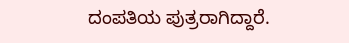ದಂಪತಿಯ ಪುತ್ರರಾಗಿದ್ದಾರೆ.